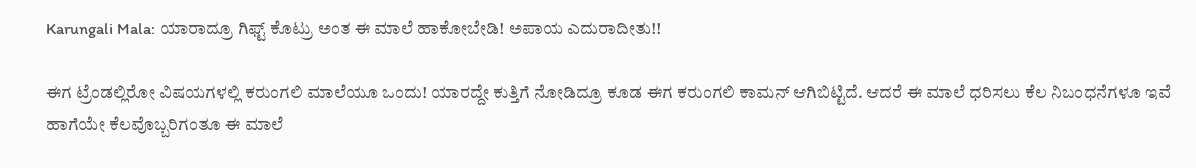Karungali Mala: ಯಾರಾದ್ರೂ ಗಿಫ್ಟ್‌ ಕೊಟ್ರು ಅಂತ ಈ ಮಾಲೆ ಹಾಕೋಬೇಡಿ! ಅಪಾಯ ಎದುರಾದೀತು!!

ಈಗ ಟ್ರೆಂಡಲ್ಲಿರೋ ವಿಷಯಗಳಲ್ಲಿ ಕರುಂಗಲಿ ಮಾಲೆಯೂ ಒಂದು! ಯಾರದ್ದೇ ಕುತ್ತಿಗೆ ನೋಡಿದ್ರೂ ಕೂಡ ಈಗ ಕರುಂಗಲಿ ಕಾಮನ್ ಆಗಿಬಿಟ್ಟಿದೆ. ಆದರೆ ಈ ಮಾಲೆ ಧರಿಸಲು ಕೆಲ ನಿಬಂಧನೆಗಳೂ ಇವೆ ಹಾಗೆಯೇ ಕೆಲವೊಬ್ಬರಿಗಂತೂ ಈ ಮಾಲೆ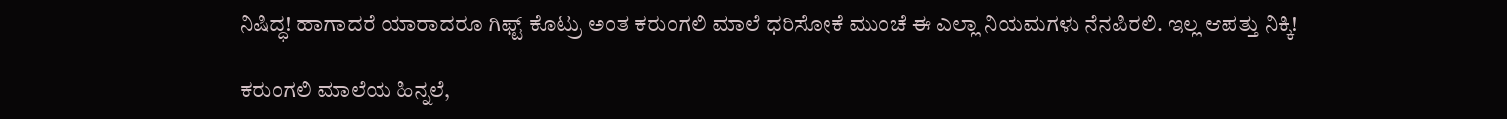ನಿಷಿದ್ಧ! ಹಾಗಾದರೆ ಯಾರಾದರೂ ಗಿಫ್ಟ್ ಕೊಟ್ರು ಅಂತ ಕರುಂಗಲಿ ಮಾಲೆ ಧರಿಸೋಕೆ ಮುಂಚೆ ಈ ಎಲ್ಲಾ ನಿಯಮಗಳು ನೆನಪಿರಲಿ. ಇಲ್ಲ ಆಪತ್ತು ನಿಕ್ಕಿ!

ಕರುಂಗಲಿ ಮಾಲೆಯ ಹಿನ್ನಲೆ,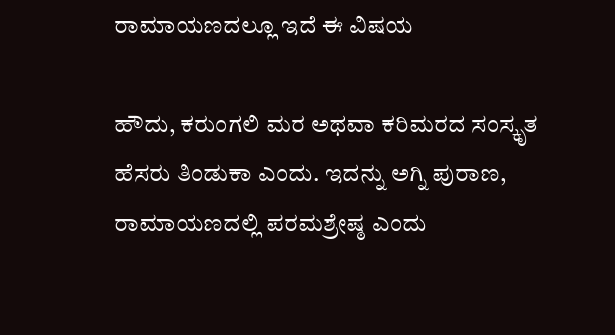ರಾಮಾಯಣದಲ್ಲೂ ಇದೆ ಈ ವಿಷಯ

ಹೌದು, ಕರುಂಗಲಿ ಮರ ಅಥವಾ ಕರಿಮರದ ಸಂಸ್ಕೃತ ಹೆಸರು ತಿಂಡುಕಾ ಎಂದು. ಇದನ್ನು ಅಗ್ನಿ ಪುರಾಣ, ರಾಮಾಯಣದಲ್ಲಿ ಪರಮಶ್ರೇಷ್ಠ ಎಂದು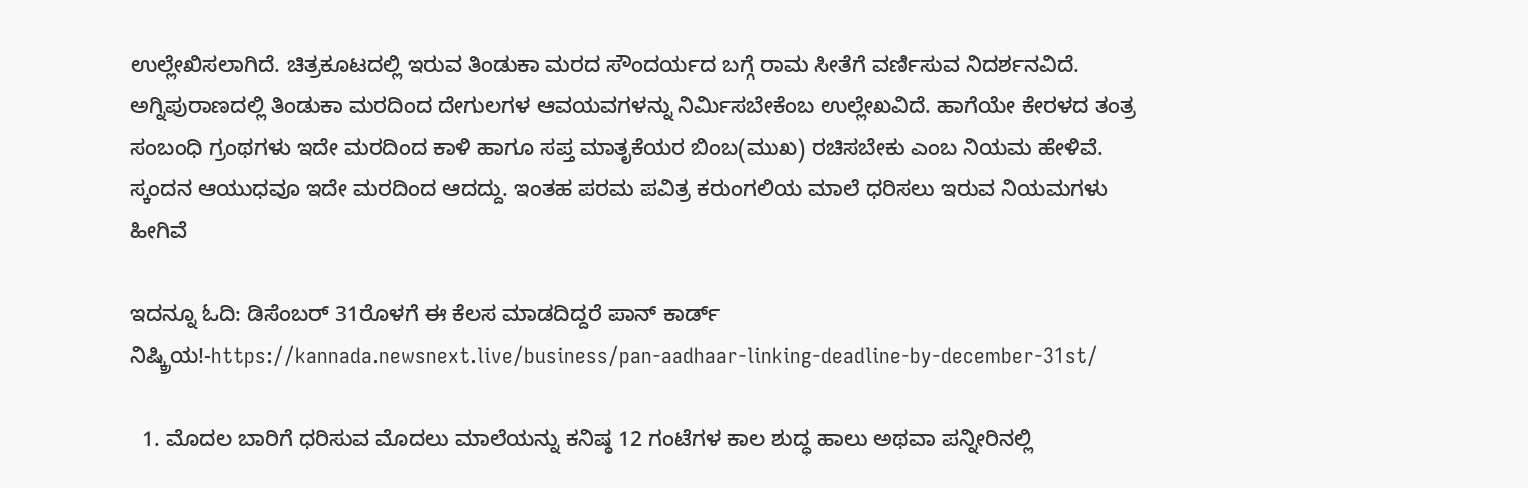ಉಲ್ಲೇಖಿಸಲಾಗಿದೆ. ಚಿತ್ರಕೂಟದಲ್ಲಿ ಇರುವ ತಿಂಡುಕಾ ಮರದ ಸೌಂದರ್ಯದ ಬಗ್ಗೆ ರಾಮ‌ ಸೀತೆಗೆ ವರ್ಣಿಸುವ ನಿದರ್ಶನವಿದೆ. ಅಗ್ನಿಪುರಾಣದಲ್ಲಿ ತಿಂಡುಕಾ ಮರದಿಂದ ದೇಗುಲಗಳ ಆವಯವಗಳನ್ನು ನಿರ್ಮಿಸಬೇಕೆಂಬ ಉಲ್ಲೇಖವಿದೆ. ಹಾಗೆಯೇ ಕೇರಳದ ತಂತ್ರ ಸಂಬಂಧಿ ಗ್ರಂಥಗಳು ಇದೇ ಮರದಿಂದ ಕಾಳಿ ಹಾಗೂ ಸಪ್ತ ಮಾತೃಕೆಯರ ಬಿಂಬ(ಮುಖ) ರಚಿಸಬೇಕು ಎಂಬ ನಿಯಮ ಹೇಳಿವೆ. ಸ್ಕಂದನ ಆಯುಧವೂ ಇದೇ ಮರದಿಂದ ಆದದ್ದು. ಇಂತಹ ಪರಮ ಪವಿತ್ರ ಕರುಂಗಲಿಯ ಮಾಲೆ ಧರಿಸಲು ಇರುವ ನಿಯಮಗಳು ಹೀಗಿವೆ‌

ಇದನ್ನೂ ಓದಿ: ಡಿಸೆಂಬರ್‌ 31ರೊಳಗೆ ಈ ಕೆಲಸ ಮಾಡದಿದ್ದರೆ ಪಾನ್‌ ಕಾರ್ಡ್‌ ನಿಷ್ಕ್ರಿಯ!-https://kannada.newsnext.live/business/pan-aadhaar-linking-deadline-by-december-31st/

  1. ಮೊದಲ ಬಾರಿಗೆ ಧರಿಸುವ ಮೊದಲು ಮಾಲೆಯನ್ನು ಕನಿಷ್ಠ 12 ಗಂಟೆಗಳ ಕಾಲ ಶುದ್ಧ ಹಾಲು ಅಥವಾ ಪನ್ನೀರಿನಲ್ಲಿ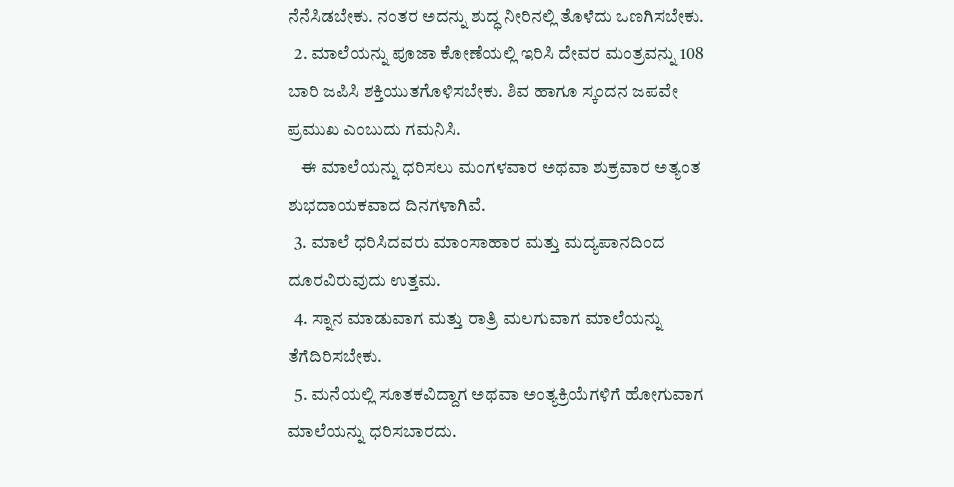ನೆನೆಸಿಡಬೇಕು. ನಂತರ ಅದನ್ನು ಶುದ್ಧ ನೀರಿನಲ್ಲಿ ತೊಳೆದು ಒಣಗಿಸಬೇಕು.
  2. ಮಾಲೆಯನ್ನು ಪೂಜಾ ಕೋಣೆಯಲ್ಲಿ ಇರಿಸಿ ದೇವರ ಮಂತ್ರವನ್ನು 108 ಬಾರಿ ಜಪಿಸಿ ಶಕ್ತಿಯುತಗೊಳಿಸಬೇಕು. ಶಿವ ಹಾಗೂ ಸ್ಕಂದನ ಜಪವೇ ಪ್ರಮುಖ ಎಂಬುದು ಗಮನಿಸಿ.
    ಈ ಮಾಲೆಯನ್ನು ಧರಿಸಲು ಮಂಗಳವಾರ ಅಥವಾ ಶುಕ್ರವಾರ ಅತ್ಯಂತ ಶುಭದಾಯಕವಾದ ದಿನಗಳಾಗಿವೆ.
  3. ಮಾಲೆ ಧರಿಸಿದವರು ಮಾಂಸಾಹಾರ ಮತ್ತು ಮದ್ಯಪಾನದಿಂದ ದೂರವಿರುವುದು ಉತ್ತಮ.
  4. ಸ್ನಾನ ಮಾಡುವಾಗ ಮತ್ತು ರಾತ್ರಿ ಮಲಗುವಾಗ ಮಾಲೆಯನ್ನು ತೆಗೆದಿರಿಸಬೇಕು.
  5. ಮನೆಯಲ್ಲಿ ಸೂತಕವಿದ್ದಾಗ ಅಥವಾ ಅಂತ್ಯಕ್ರಿಯೆಗಳಿಗೆ ಹೋಗುವಾಗ ಮಾಲೆಯನ್ನು ಧರಿಸಬಾರದು.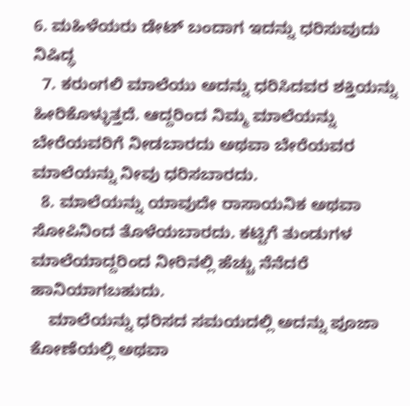6. ಮಹಿಳೆಯರು ಡೇಟ್ ಬಂದಾಗ ಇದನ್ನು ಧರಿಸುವುದು ನಿಷಿದ್ಧ
  7. ಕರುಂಗಲಿ ಮಾಲೆಯು ಅದನ್ನು ಧರಿಸಿದವರ ಶಕ್ತಿಯನ್ನು ಹೀರಿಕೊಳ್ಳುತ್ತದೆ. ಆದ್ದರಿಂದ ನಿಮ್ಮ ಮಾಲೆಯನ್ನು ಬೇರೆಯವರಿಗೆ ನೀಡಬಾರದು ಅಥವಾ ಬೇರೆಯವರ ಮಾಲೆಯನ್ನು ನೀವು ಧರಿಸಬಾರದು.
  8. ಮಾಲೆಯನ್ನು ಯಾವುದೇ ರಾಸಾಯನಿಕ ಅಥವಾ ಸೋಪಿನಿಂದ ತೊಳೆಯಬಾರದು. ಕಟ್ಟಿಗೆ ತುಂಡುಗಳ ಮಾಲೆಯಾದ್ದರಿಂದ ನೀರಿನಲ್ಲಿ ಹೆಚ್ಚು ನೆನೆದರೆ ಹಾನಿಯಾಗಬಹುದು.
    ಮಾಲೆಯನ್ನು ಧರಿಸದ ಸಮಯದಲ್ಲಿ ಅದನ್ನು ಪೂಜಾ ಕೋಣೆಯಲ್ಲಿ ಅಥವಾ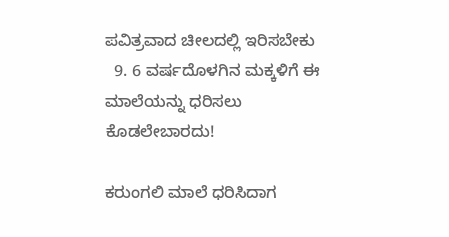ಪವಿತ್ರವಾದ ಚೀಲದಲ್ಲಿ ಇರಿಸಬೇಕು
  9. 6 ವರ್ಷದೊಳಗಿನ ಮಕ್ಕಳಿಗೆ ಈ ಮಾಲೆಯನ್ನು ಧರಿಸಲು ಕೊಡಲೇಬಾರದು!

ಕರುಂಗಲಿ ಮಾಲೆ ಧರಿಸಿದಾಗ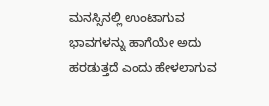ಮನಸ್ಸಿನಲ್ಲಿ ಉಂಟಾಗುವ ಭಾವಗಳನ್ನು ಹಾಗೆಯೇ ಅದು ಹರಡುತ್ತದೆ ಎಂದು ಹೇಳಲಾಗುವ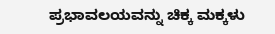ಪ್ರಭಾವಲಯವನ್ನು ಚಿಕ್ಕ ಮಕ್ಕಳು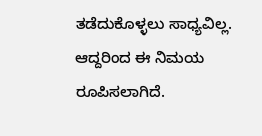ತಡೆದುಕೊಳ್ಳಲು ಸಾಧ್ಯವಿಲ್ಲ. ಆದ್ದರಿಂದ ಈ ನಿಮಯ ರೂಪಿಸಲಾಗಿದೆ.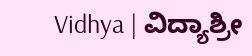Vidhya | ವಿದ್ಯಾಶ್ರೀ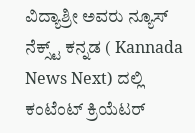ವಿದ್ಯಾಶ್ರೀ ಅವರು ನ್ಯೂಸ್‌ ನೆಕ್ಸ್ಟ್‌ ಕನ್ನಡ ( Kannada News Next) ದಲ್ಲಿ ಕಂಟೆಂಟ್‌ ಕ್ರಿಯೆಟರ್‌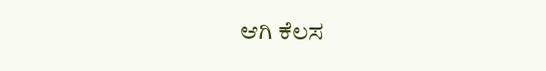ಆಗಿ ಕೆಲಸ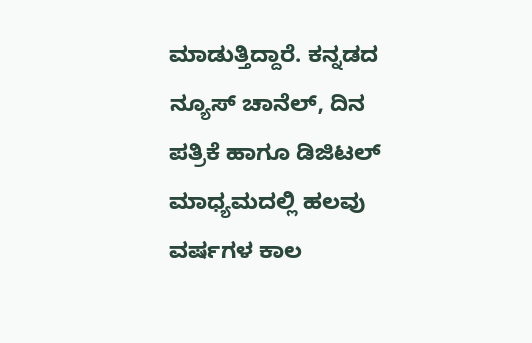ಮಾಡುತ್ತಿದ್ದಾರೆ. ಕನ್ನಡದ ನ್ಯೂಸ್‌ ಚಾನೆಲ್‌, ದಿನ ಪತ್ರಿಕೆ ಹಾಗೂ ಡಿಜಿಟಲ್‌ ಮಾಧ್ಯಮದಲ್ಲಿ ಹಲವು ವರ್ಷಗಳ ಕಾಲ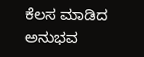ಕೆಲಸ ಮಾಡಿದ ಅನುಭವ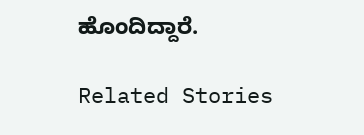ಹೊಂದಿದ್ದಾರೆ.

Related Stories